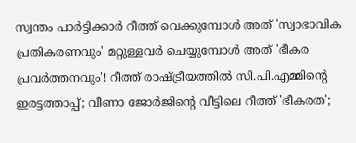സ്വന്തം പാര്‍ട്ടിക്കാര്‍ റീത്ത് വെക്കുമ്പോള്‍ അത് 'സ്വാഭാവിക പ്രതികരണവും' മറ്റുള്ളവര്‍ ചെയ്യുമ്പോള്‍ അത് 'ഭീകര പ്രവര്‍ത്തനവും'! റീത്ത് രാഷ്ട്രീയത്തില്‍ സി.പി.എമ്മിന്റെ ഇരട്ടത്താപ്പ്; വീണാ ജോര്‍ജിന്റെ വീട്ടിലെ റീത്ത് 'ഭീകരത';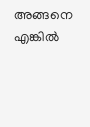അങ്ങനെ എങ്കില്‍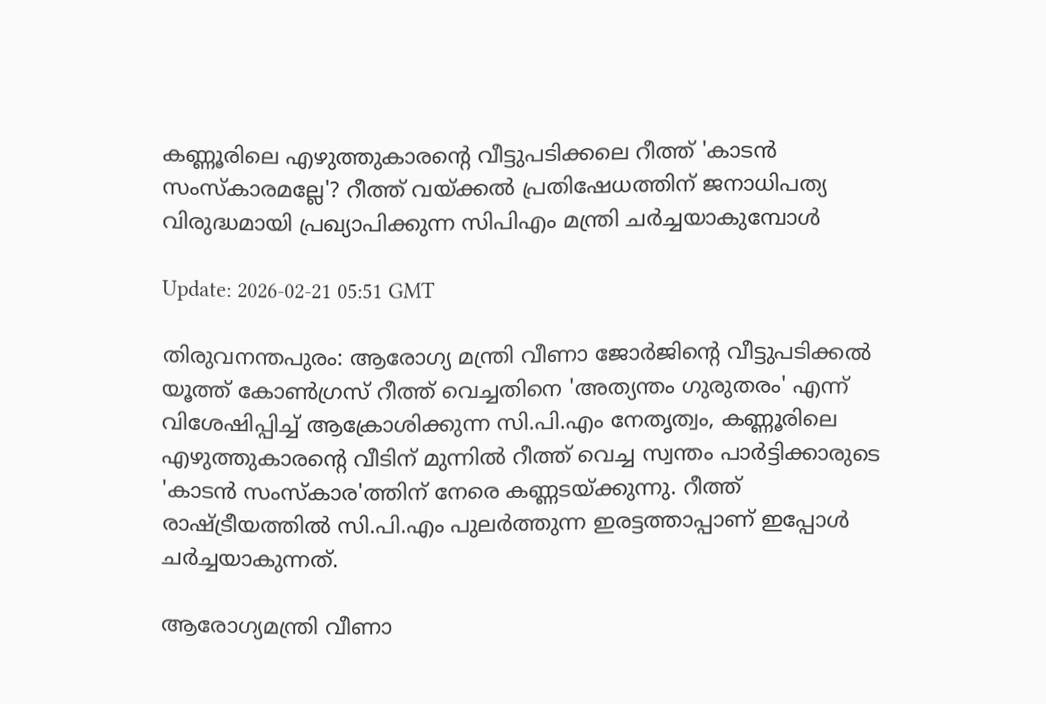കണ്ണൂരിലെ എഴുത്തുകാരന്റെ വീട്ടുപടിക്കലെ റീത്ത് 'കാടന്‍ സംസ്‌കാരമല്ലേ'? റീത്ത് വയ്ക്കല്‍ പ്രതിഷേധത്തിന് ജനാധിപത്യ വിരുദ്ധമായി പ്രഖ്യാപിക്കുന്ന സിപിഎം മന്ത്രി ചര്‍ച്ചയാകുമ്പോള്‍

Update: 2026-02-21 05:51 GMT

തിരുവനന്തപുരം: ആരോഗ്യ മന്ത്രി വീണാ ജോര്‍ജിന്റെ വീട്ടുപടിക്കല്‍ യൂത്ത് കോണ്‍ഗ്രസ് റീത്ത് വെച്ചതിനെ 'അത്യന്തം ഗുരുതരം' എന്ന് വിശേഷിപ്പിച്ച് ആക്രോശിക്കുന്ന സി.പി.എം നേതൃത്വം, കണ്ണൂരിലെ എഴുത്തുകാരന്റെ വീടിന് മുന്നില്‍ റീത്ത് വെച്ച സ്വന്തം പാര്‍ട്ടിക്കാരുടെ 'കാടന്‍ സംസ്‌കാര'ത്തിന് നേരെ കണ്ണടയ്ക്കുന്നു. റീത്ത് രാഷ്ട്രീയത്തില്‍ സി.പി.എം പുലര്‍ത്തുന്ന ഇരട്ടത്താപ്പാണ് ഇപ്പോള്‍ ചര്‍ച്ചയാകുന്നത്.

ആരോഗ്യമന്ത്രി വീണാ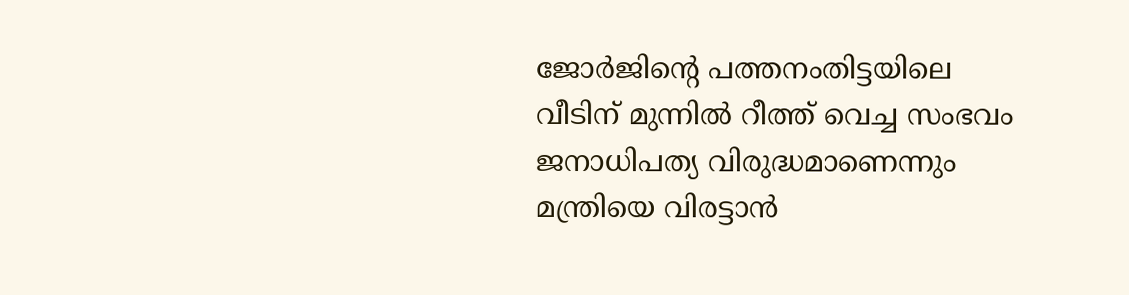ജോര്‍ജിന്റെ പത്തനംതിട്ടയിലെ വീടിന് മുന്നില്‍ റീത്ത് വെച്ച സംഭവം ജനാധിപത്യ വിരുദ്ധമാണെന്നും മന്ത്രിയെ വിരട്ടാന്‍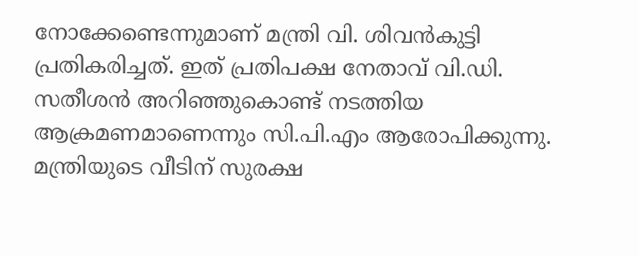നോക്കേണ്ടെന്നുമാണ് മന്ത്രി വി. ശിവന്‍കുട്ടി പ്രതികരിച്ചത്. ഇത് പ്രതിപക്ഷ നേതാവ് വി.ഡി. സതീശന്‍ അറിഞ്ഞുകൊണ്ട് നടത്തിയ ആക്രമണമാണെന്നും സി.പി.എം ആരോപിക്കുന്നു. മന്ത്രിയുടെ വീടിന് സുരക്ഷ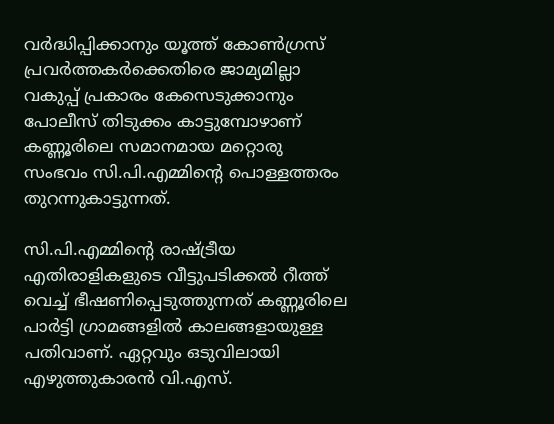വര്‍ദ്ധിപ്പിക്കാനും യൂത്ത് കോണ്‍ഗ്രസ് പ്രവര്‍ത്തകര്‍ക്കെതിരെ ജാമ്യമില്ലാ വകുപ്പ് പ്രകാരം കേസെടുക്കാനും പോലീസ് തിടുക്കം കാട്ടുമ്പോഴാണ് കണ്ണൂരിലെ സമാനമായ മറ്റൊരു സംഭവം സി.പി.എമ്മിന്റെ പൊള്ളത്തരം തുറന്നുകാട്ടുന്നത്.

സി.പി.എമ്മിന്റെ രാഷ്ട്രീയ എതിരാളികളുടെ വീട്ടുപടിക്കല്‍ റീത്ത് വെച്ച് ഭീഷണിപ്പെടുത്തുന്നത് കണ്ണൂരിലെ പാര്‍ട്ടി ഗ്രാമങ്ങളില്‍ കാലങ്ങളായുള്ള പതിവാണ്. ഏറ്റവും ഒടുവിലായി എഴുത്തുകാരന്‍ വി.എസ്.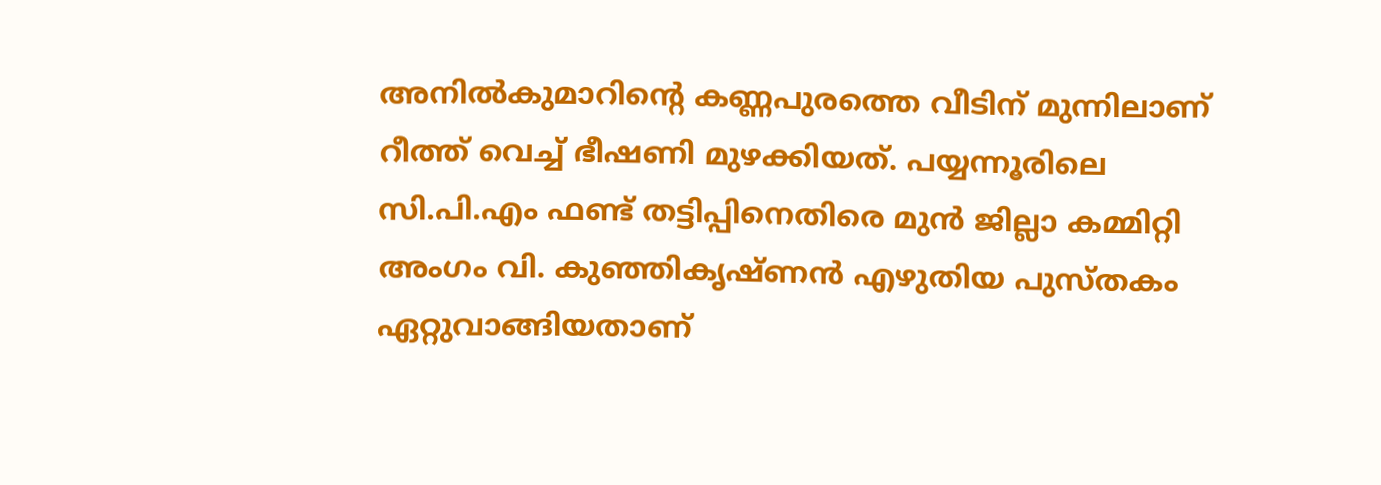അനില്‍കുമാറിന്റെ കണ്ണപുരത്തെ വീടിന് മുന്നിലാണ് റീത്ത് വെച്ച് ഭീഷണി മുഴക്കിയത്. പയ്യന്നൂരിലെ സി.പി.എം ഫണ്ട് തട്ടിപ്പിനെതിരെ മുന്‍ ജില്ലാ കമ്മിറ്റി അംഗം വി. കുഞ്ഞികൃഷ്ണന്‍ എഴുതിയ പുസ്തകം ഏറ്റുവാങ്ങിയതാണ്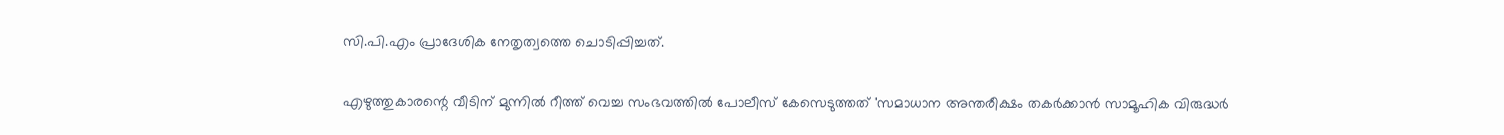സി.പി.എം പ്രാദേശിക നേതൃത്വത്തെ ചൊടിപ്പിച്ചത്.

എഴുത്തുകാരന്റെ വീടിന് മുന്നില്‍ റീത്ത് വെച്ച സംഭവത്തില്‍ പോലീസ് കേസെടുത്തത് 'സമാധാന അന്തരീക്ഷം തകര്‍ക്കാന്‍ സാമൂഹിക വിരുദ്ധര്‍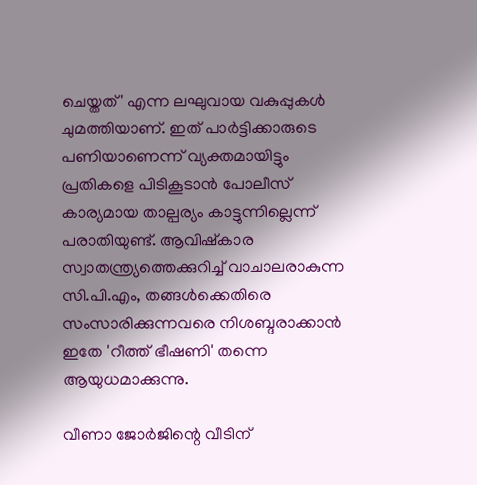ചെയ്തത്' എന്ന ലഘുവായ വകുപ്പുകള്‍ ചുമത്തിയാണ്. ഇത് പാര്‍ട്ടിക്കാരുടെ പണിയാണെന്ന് വ്യക്തമായിട്ടും പ്രതികളെ പിടികൂടാന്‍ പോലീസ് കാര്യമായ താല്പര്യം കാട്ടുന്നില്ലെന്ന് പരാതിയുണ്ട്. ആവിഷ്‌കാര സ്വാതന്ത്ര്യത്തെക്കുറിച്ച് വാചാലരാകുന്ന സി.പി.എം, തങ്ങള്‍ക്കെതിരെ സംസാരിക്കുന്നവരെ നിശബ്ദരാക്കാന്‍ ഇതേ 'റീത്ത് ഭീഷണി' തന്നെ ആയുധമാക്കുന്നു.

വീണാ ജോര്‍ജിന്റെ വീടിന്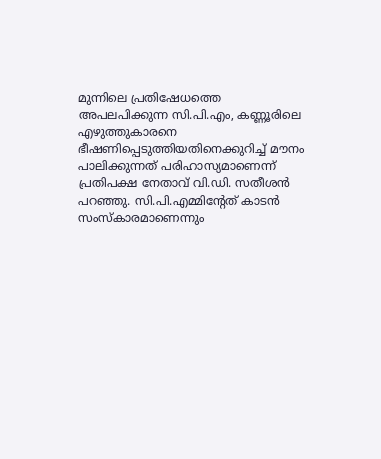മുന്നിലെ പ്രതിഷേധത്തെ അപലപിക്കുന്ന സി.പി.എം, കണ്ണൂരിലെ എഴുത്തുകാരനെ ഭീഷണിപ്പെടുത്തിയതിനെക്കുറിച്ച് മൗനം പാലിക്കുന്നത് പരിഹാസ്യമാണെന്ന് പ്രതിപക്ഷ നേതാവ് വി.ഡി. സതീശന്‍ പറഞ്ഞു. സി.പി.എമ്മിന്റേത് കാടന്‍ സംസ്‌കാരമാണെന്നും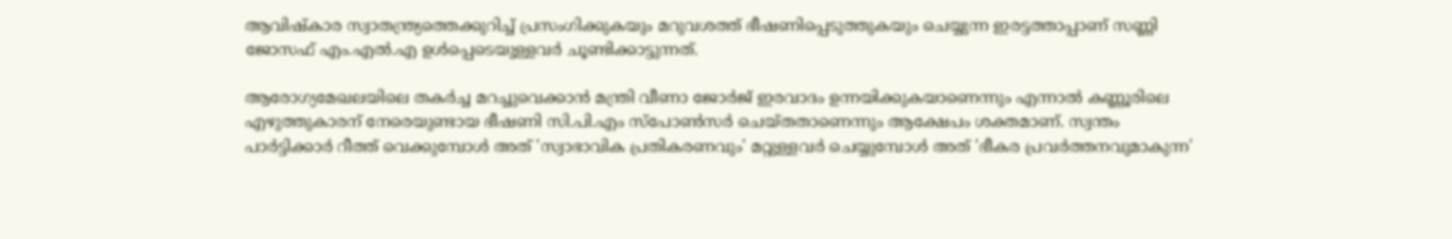ആവിഷ്‌കാര സ്വാതന്ത്ര്യത്തെക്കുറിച്ച് പ്രസംഗിക്കുകയും മറുവശത്ത് ഭീഷണിപ്പെടുത്തുകയും ചെയ്യുന്ന ഇരട്ടത്താപ്പാണ് സണ്ണി ജോസഫ് എം.എല്‍.എ ഉള്‍പ്പെടെയുള്ളവര്‍ ചൂണ്ടിക്കാട്ടുന്നത്.

ആരോഗ്യമേഖലയിലെ തകര്‍ച്ച മറച്ചുവെക്കാന്‍ മന്ത്രി വീണാ ജോര്‍ജ് ഇരവാദം ഉന്നയിക്കുകയാണെന്നും എന്നാല്‍ കണ്ണൂരിലെ എഴുത്തുകാരന് നേരെയുണ്ടായ ഭീഷണി സി.പി.എം സ്പോണ്‍സര്‍ ചെയ്തതാണെന്നും ആക്ഷേപം ശക്തമാണ്. സ്വന്തം പാര്‍ട്ടിക്കാര്‍ റീത്ത് വെക്കുമ്പോള്‍ അത് 'സ്വാഭാവിക പ്രതികരണവും' മറ്റുള്ളവര്‍ ചെയ്യുമ്പോള്‍ അത് 'ഭീകര പ്രവര്‍ത്തനവുമാകുന്ന'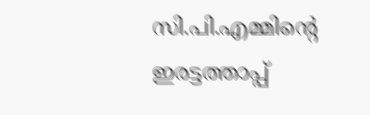സി.പി.എമ്മിന്റെ ഇരട്ടത്താപ്പ്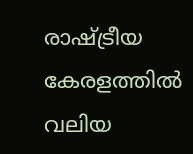രാഷ്ട്രീയ കേരളത്തില്‍ വലിയ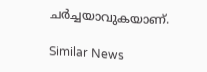ചര്‍ച്ചയാവുകയാണ്.

Similar News